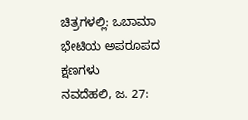ಚಿತ್ರಗಳಲ್ಲಿ: ಒಬಾಮಾ ಭೇಟಿಯ ಅಪರೂಪದ ಕ್ಷಣಗಳು
ನವದೆಹಲಿ, ಜ. 27: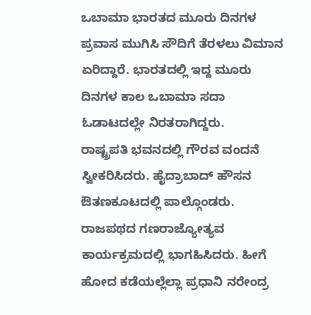ಒಬಾಮಾ ಭಾರತದ ಮೂರು ದಿನಗಳ ಪ್ರವಾಸ ಮುಗಿಸಿ ಸೌದಿಗೆ ತೆರಳಲು ವಿಮಾನ ಏರಿದ್ದಾರೆ. ಭಾರತದಲ್ಲಿ ಇದ್ದ ಮೂರು ದಿನಗಳ ಕಾಲ ಒಬಾಮಾ ಸದಾ ಓಡಾಟದಲ್ಲೇ ನಿರತರಾಗಿದ್ದರು.
ರಾಷ್ಟ್ರಪತಿ ಭವನದಲ್ಲಿ ಗೌರವ ವಂದನೆ ಸ್ವೀಕರಿಸಿದರು. ಹೈದ್ರಾಬಾದ್ ಹೌಸನ ಔತಣಕೂಟದಲ್ಲಿ ಪಾಲ್ಗೊಂಡರು. ರಾಜಪಥದ ಗಣರಾಜ್ಯೋತ್ಯವ ಕಾರ್ಯಕ್ರಮದಲ್ಲಿ ಭಾಗಹಿಸಿದರು. ಹೀಗೆ ಹೋದ ಕಡೆಯಲ್ಲೆಲ್ಲಾ ಪ್ರಧಾನಿ ನರೇಂದ್ರ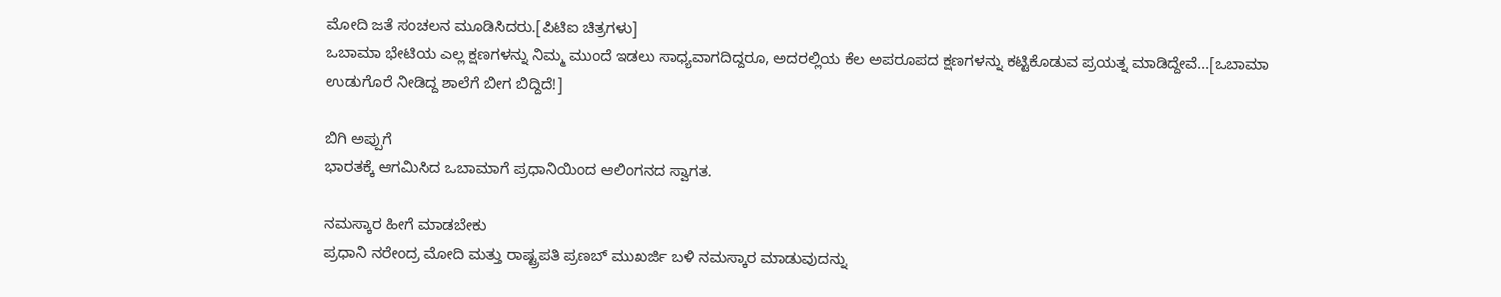ಮೋದಿ ಜತೆ ಸಂಚಲನ ಮೂಡಿಸಿದರು.[ಪಿಟಿಐ ಚಿತ್ರಗಳು]
ಒಬಾಮಾ ಭೇಟಿಯ ಎಲ್ಲ ಕ್ಷಣಗಳನ್ನು ನಿಮ್ಮ ಮುಂದೆ ಇಡಲು ಸಾಧ್ಯವಾಗದಿದ್ದರೂ, ಅದರಲ್ಲಿಯ ಕೆಲ ಅಪರೂಪದ ಕ್ಷಣಗಳನ್ನು ಕಟ್ಟಿಕೊಡುವ ಪ್ರಯತ್ನ ಮಾಡಿದ್ದೇವೆ...[ಒಬಾಮಾ ಉಡುಗೊರೆ ನೀಡಿದ್ದ ಶಾಲೆಗೆ ಬೀಗ ಬಿದ್ದಿದೆ!]

ಬಿಗಿ ಅಪ್ಪುಗೆ
ಭಾರತಕ್ಕೆ ಆಗಮಿಸಿದ ಒಬಾಮಾಗೆ ಪ್ರಧಾನಿಯಿಂದ ಆಲಿಂಗನದ ಸ್ವಾಗತ.

ನಮಸ್ಕಾರ ಹೀಗೆ ಮಾಡಬೇಕು
ಪ್ರಧಾನಿ ನರೇಂದ್ರ ಮೋದಿ ಮತ್ತು ರಾಷ್ಟ್ರಪತಿ ಪ್ರಣಬ್ ಮುಖರ್ಜಿ ಬಳಿ ನಮಸ್ಕಾರ ಮಾಡುವುದನ್ನು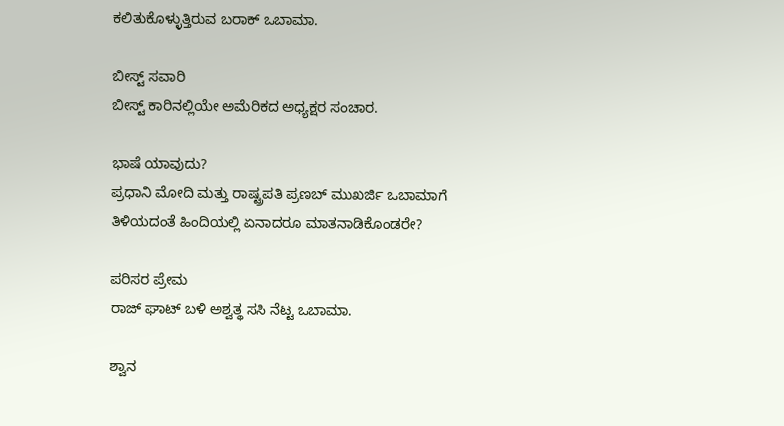ಕಲಿತುಕೊಳ್ಳುತ್ತಿರುವ ಬರಾಕ್ ಒಬಾಮಾ.

ಬೀಸ್ಟ್ ಸವಾರಿ
ಬೀಸ್ಟ್ ಕಾರಿನಲ್ಲಿಯೇ ಅಮೆರಿಕದ ಅಧ್ಯಕ್ಷರ ಸಂಚಾರ.

ಭಾಷೆ ಯಾವುದು?
ಪ್ರಧಾನಿ ಮೋದಿ ಮತ್ತು ರಾಷ್ಟ್ರಪತಿ ಪ್ರಣಬ್ ಮುಖರ್ಜಿ ಒಬಾಮಾಗೆ ತಿಳಿಯದಂತೆ ಹಿಂದಿಯಲ್ಲಿ ಏನಾದರೂ ಮಾತನಾಡಿಕೊಂಡರೇ?

ಪರಿಸರ ಪ್ರೇಮ
ರಾಜ್ ಘಾಟ್ ಬಳಿ ಅಶ್ವತ್ಥ ಸಸಿ ನೆಟ್ಟ ಒಬಾಮಾ.

ಶ್ವಾನ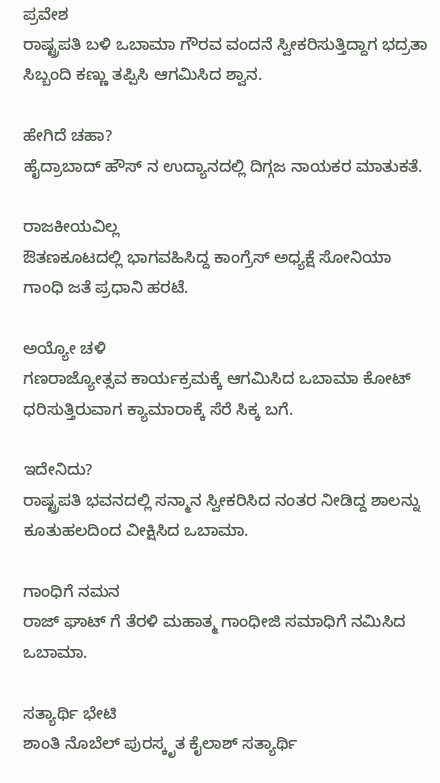ಪ್ರವೇಶ
ರಾಷ್ಟ್ರಪತಿ ಬಳಿ ಒಬಾಮಾ ಗೌರವ ವಂದನೆ ಸ್ವೀಕರಿಸುತ್ತಿದ್ದಾಗ ಭದ್ರತಾ ಸಿಬ್ಬಂದಿ ಕಣ್ಣು ತಪ್ಪಿಸಿ ಆಗಮಿಸಿದ ಶ್ವಾನ.

ಹೇಗಿದೆ ಚಹಾ?
ಹೈದ್ರಾಬಾದ್ ಹೌಸ್ ನ ಉದ್ಯಾನದಲ್ಲಿ ದಿಗ್ಗಜ ನಾಯಕರ ಮಾತುಕತೆ.

ರಾಜಕೀಯವಿಲ್ಲ
ಔತಣಕೂಟದಲ್ಲಿ ಭಾಗವಹಿಸಿದ್ದ ಕಾಂಗ್ರೆಸ್ ಅಧ್ಯಕ್ಷೆ ಸೋನಿಯಾ ಗಾಂಧಿ ಜತೆ ಪ್ರಧಾನಿ ಹರಟೆ.

ಅಯ್ಯೋ ಚಳಿ
ಗಣರಾಜ್ಯೋತ್ಸವ ಕಾರ್ಯಕ್ರಮಕ್ಕೆ ಆಗಮಿಸಿದ ಒಬಾಮಾ ಕೋಟ್ ಧರಿಸುತ್ತಿರುವಾಗ ಕ್ಯಾಮಾರಾಕ್ಕೆ ಸೆರೆ ಸಿಕ್ಕ ಬಗೆ.

ಇದೇನಿದು?
ರಾಷ್ಟ್ರಪತಿ ಭವನದಲ್ಲಿ ಸನ್ಮಾನ ಸ್ವೀಕರಿಸಿದ ನಂತರ ನೀಡಿದ್ದ ಶಾಲನ್ನು ಕೂತುಹಲದಿಂದ ವೀಕ್ಷಿಸಿದ ಒಬಾಮಾ.

ಗಾಂಧಿಗೆ ನಮನ
ರಾಜ್ ಘಾಟ್ ಗೆ ತೆರಳಿ ಮಹಾತ್ಮ ಗಾಂಧೀಜಿ ಸಮಾಧಿಗೆ ನಮಿಸಿದ ಒಬಾಮಾ.

ಸತ್ಯಾರ್ಥಿ ಭೇಟಿ
ಶಾಂತಿ ನೊಬೆಲ್ ಪುರಸ್ಕೃತ ಕೈಲಾಶ್ ಸತ್ಯಾರ್ಥಿ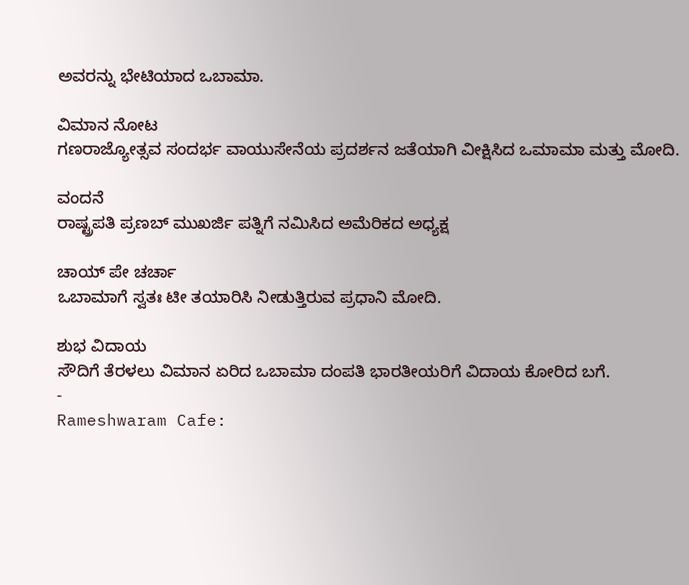ಅವರನ್ನು ಭೇಟಿಯಾದ ಒಬಾಮಾ.

ವಿಮಾನ ನೋಟ
ಗಣರಾಜ್ಯೋತ್ಸವ ಸಂದರ್ಭ ವಾಯುಸೇನೆಯ ಪ್ರದರ್ಶನ ಜತೆಯಾಗಿ ವೀಕ್ಷಿಸಿದ ಒಮಾಮಾ ಮತ್ತು ಮೋದಿ.

ವಂದನೆ
ರಾಷ್ಟ್ರಪತಿ ಪ್ರಣಬ್ ಮುಖರ್ಜಿ ಪತ್ನಿಗೆ ನಮಿಸಿದ ಅಮೆರಿಕದ ಅಧ್ಯಕ್ಷ

ಚಾಯ್ ಪೇ ಚರ್ಚಾ
ಒಬಾಮಾಗೆ ಸ್ವತಃ ಟೀ ತಯಾರಿಸಿ ನೀಡುತ್ತಿರುವ ಪ್ರಧಾನಿ ಮೋದಿ.

ಶುಭ ವಿದಾಯ
ಸೌದಿಗೆ ತೆರಳಲು ವಿಮಾನ ಏರಿದ ಒಬಾಮಾ ದಂಪತಿ ಭಾರತೀಯರಿಗೆ ವಿದಾಯ ಕೋರಿದ ಬಗೆ.
-
Rameshwaram Cafe: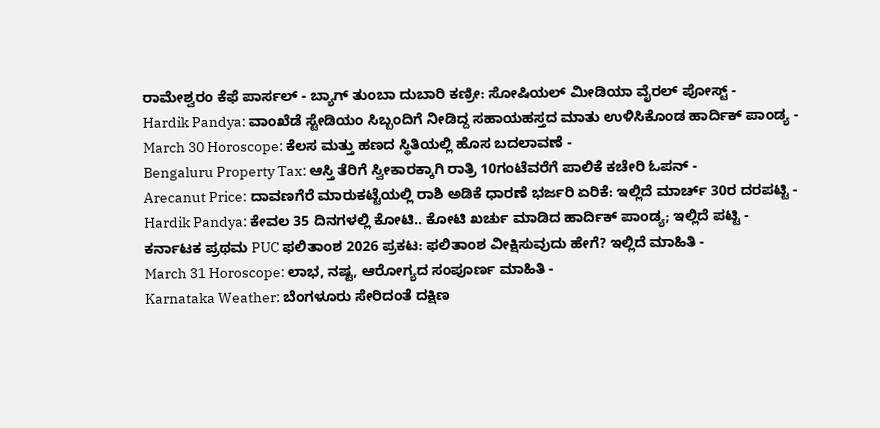ರಾಮೇಶ್ವರಂ ಕೆಫೆ ಪಾರ್ಸಲ್ - ಬ್ಯಾಗ್ ತುಂಬಾ ದುಬಾರಿ ಕಣ್ರೀ: ಸೋಷಿಯಲ್ ಮೀಡಿಯಾ ವೈರಲ್ ಪೋಸ್ಟ್ -
Hardik Pandya: ವಾಂಖೆಡೆ ಸ್ಟೇಡಿಯಂ ಸಿಬ್ಬಂದಿಗೆ ನೀಡಿದ್ದ ಸಹಾಯಹಸ್ತದ ಮಾತು ಉಳಿಸಿಕೊಂಡ ಹಾರ್ದಿಕ್ ಪಾಂಡ್ಯ -
March 30 Horoscope: ಕೆಲಸ ಮತ್ತು ಹಣದ ಸ್ಥಿತಿಯಲ್ಲಿ ಹೊಸ ಬದಲಾವಣೆ -
Bengaluru Property Tax: ಆಸ್ತಿ ತೆರಿಗೆ ಸ್ವೀಕಾರಕ್ಕಾಗಿ ರಾತ್ರಿ 10ಗಂಟೆವರೆಗೆ ಪಾಲಿಕೆ ಕಚೇರಿ ಓಪನ್ -
Arecanut Price: ದಾವಣಗೆರೆ ಮಾರುಕಟ್ಟೆಯಲ್ಲಿ ರಾಶಿ ಅಡಿಕೆ ಧಾರಣೆ ಭರ್ಜರಿ ಏರಿಕೆ: ಇಲ್ಲಿದೆ ಮಾರ್ಚ್ 30ರ ದರಪಟ್ಟಿ -
Hardik Pandya: ಕೇವಲ 35 ದಿನಗಳಲ್ಲಿ ಕೋಟಿ.. ಕೋಟಿ ಖರ್ಚು ಮಾಡಿದ ಹಾರ್ದಿಕ್ ಪಾಂಡ್ಯ; ಇಲ್ಲಿದೆ ಪಟ್ಟಿ -
ಕರ್ನಾಟಕ ಪ್ರಥಮ PUC ಫಲಿತಾಂಶ 2026 ಪ್ರಕಟ: ಫಲಿತಾಂಶ ವೀಕ್ಷಿಸುವುದು ಹೇಗೆ? ಇಲ್ಲಿದೆ ಮಾಹಿತಿ -
March 31 Horoscope: ಲಾಭ, ನಷ್ಟ, ಆರೋಗ್ಯದ ಸಂಪೂರ್ಣ ಮಾಹಿತಿ -
Karnataka Weather: ಬೆಂಗಳೂರು ಸೇರಿದಂತೆ ದಕ್ಷಿಣ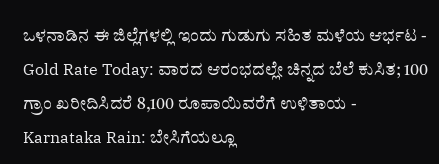ಒಳನಾಡಿನ ಈ ಜಿಲ್ಲೆಗಳಲ್ಲಿ ಇಂದು ಗುಡುಗು ಸಹಿತ ಮಳೆಯ ಆರ್ಭಟ -
Gold Rate Today: ವಾರದ ಆರಂಭದಲ್ಲೇ ಚಿನ್ನದ ಬೆಲೆ ಕುಸಿತ; 100 ಗ್ರಾಂ ಖರೀದಿಸಿದರೆ 8,100 ರೂಪಾಯಿವರೆಗೆ ಉಳಿತಾಯ -
Karnataka Rain: ಬೇಸಿಗೆಯಲ್ಲೂ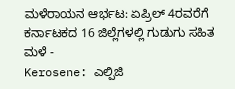ಮಳೆರಾಯನ ಆರ್ಭಟ: ಏಪ್ರಿಲ್ 4ರವರೆಗೆ ಕರ್ನಾಟಕದ 16 ಜಿಲ್ಲೆಗಳಲ್ಲಿ ಗುಡುಗು ಸಹಿತ ಮಳೆ -
Kerosene: ಎಲ್ಪಿಜಿ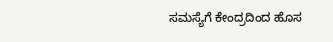ಸಮಸ್ಯೆಗೆ ಕೇಂದ್ರದಿಂದ ಹೊಸ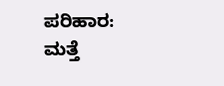ಪರಿಹಾರ: ಮತ್ತೆ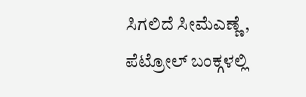ಸಿಗಲಿದೆ ಸೀಮೆಎಣ್ಣೆ, ಪೆಟ್ರೋಲ್ ಬಂಕ್ಗಳಲ್ಲಿ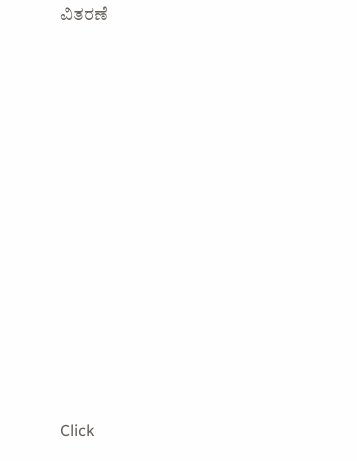ವಿತರಣೆ












Click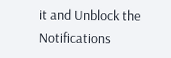it and Unblock the Notifications